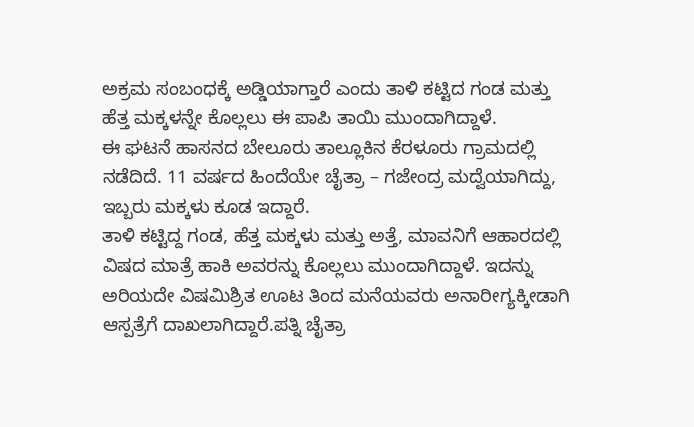ಅಕ್ರಮ ಸಂಬಂಧಕ್ಕೆ ಅಡ್ಡಿಯಾಗ್ತಾರೆ ಎಂದು ತಾಳಿ ಕಟ್ಟಿದ ಗಂಡ ಮತ್ತು ಹೆತ್ತ ಮಕ್ಕಳನ್ನೇ ಕೊಲ್ಲಲು ಈ ಪಾಪಿ ತಾಯಿ ಮುಂದಾಗಿದ್ದಾಳೆ.
ಈ ಘಟನೆ ಹಾಸನದ ಬೇಲೂರು ತಾಲ್ಲೂಕಿನ ಕೆರಳೂರು ಗ್ರಾಮದಲ್ಲಿ ನಡೆದಿದೆ. 11 ವರ್ಷದ ಹಿಂದೆಯೇ ಚೈತ್ರಾ – ಗಜೇಂದ್ರ ಮದ್ವೆಯಾಗಿದ್ದು, ಇಬ್ಬರು ಮಕ್ಕಳು ಕೂಡ ಇದ್ದಾರೆ.
ತಾಳಿ ಕಟ್ಟಿದ್ದ ಗಂಡ, ಹೆತ್ತ ಮಕ್ಕಳು ಮತ್ತು ಅತ್ತೆ, ಮಾವನಿಗೆ ಆಹಾರದಲ್ಲಿ ವಿಷದ ಮಾತ್ರೆ ಹಾಕಿ ಅವರನ್ನು ಕೊಲ್ಲಲು ಮುಂದಾಗಿದ್ದಾಳೆ. ಇದನ್ನು ಅರಿಯದೇ ವಿಷಮಿಶ್ರಿತ ಊಟ ತಿಂದ ಮನೆಯವರು ಅನಾರೀಗ್ಯಕ್ಕೀಡಾಗಿ ಆಸ್ಪತ್ರೆಗೆ ದಾಖಲಾಗಿದ್ದಾರೆ.ಪತ್ನಿ ಚೈತ್ರಾ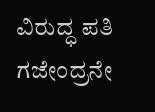ವಿರುದ್ಧ ಪತಿ ಗಜೇಂದ್ರನೇ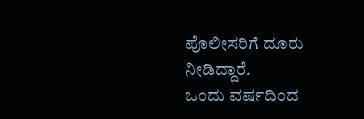ಪೊಲೀಸರಿಗೆ ದೂರು ನೀಡಿದ್ದಾರೆ.
ಒಂದು ವರ್ಷದಿಂದ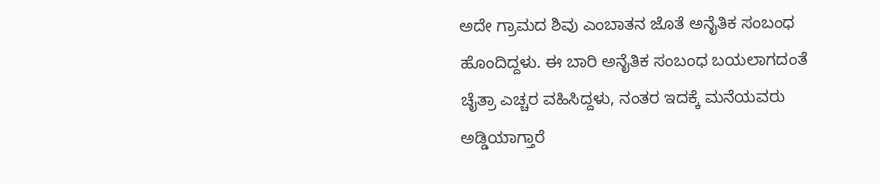ಅದೇ ಗ್ರಾಮದ ಶಿವು ಎಂಬಾತನ ಜೊತೆ ಅನೈತಿಕ ಸಂಬಂಧ ಹೊಂದಿದ್ದಳು. ಈ ಬಾರಿ ಅನೈತಿಕ ಸಂಬಂಧ ಬಯಲಾಗದಂತೆ ಚೈತ್ರಾ ಎಚ್ಚರ ವಹಿಸಿದ್ದಳು, ನಂತರ ಇದಕ್ಕೆ ಮನೆಯವರು ಅಡ್ಡಿಯಾಗ್ತಾರೆ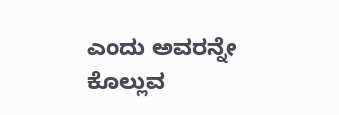ಎಂದು ಅವರನ್ನೇ ಕೊಲ್ಲುವ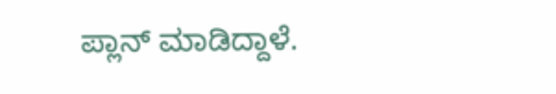ಪ್ಲಾನ್ ಮಾಡಿದ್ದಾಳೆ.